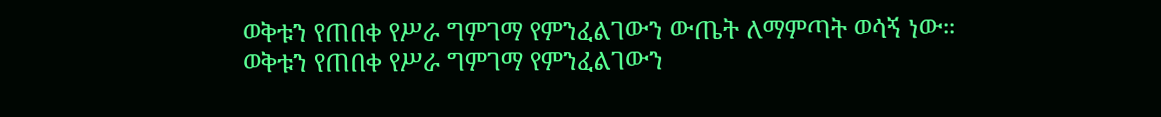ወቅቱን የጠበቀ የሥራ ግምገማ የምንፈልገውን ውጤት ለማምጣት ወሳኝ ነው።
ወቅቱን የጠበቀ የሥራ ግምገማ የምንፈልገውን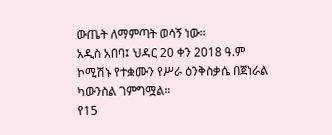ውጤት ለማምጣት ወሳኝ ነው።
አዲስ አበባ፤ ህዳር 20 ቀን 2018 ዓ.ም
ኮሚሽኑ የተቋሙን የሥራ ዕንቅስቃሴ በጀነራል ካውንስል ገምግሟል።
የ15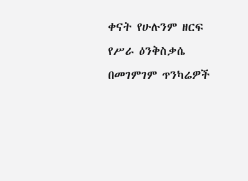ቀናት የሁሉንም ዘርፍ የሥራ ዕንቅስቃሴ በመገምገም ጥንካሬዎች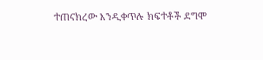ተጠናክረው እንዲቀጥሉ ክፍተቶች ደግሞ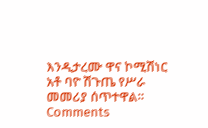እንዲታረሙ ዋና ኮሚሽነር አቶ ባዮ ሽጉጤ የሥራ መመሪያ ሰጥተዋል።
Comments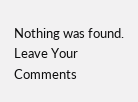Nothing was found.
Leave Your Comments